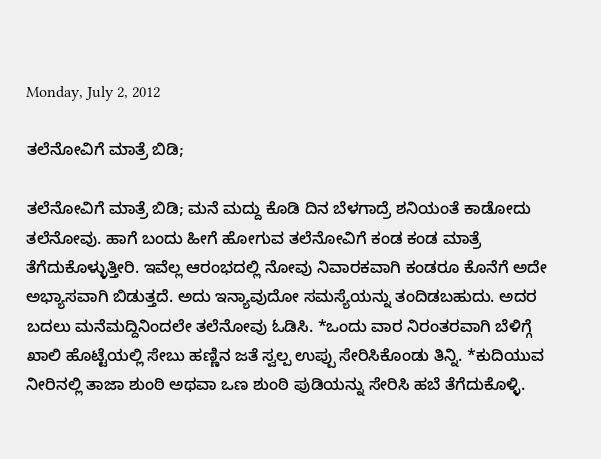Monday, July 2, 2012

ತಲೆನೋವಿಗೆ ಮಾತ್ರೆ ಬಿಡಿ;

ತಲೆನೋವಿಗೆ ಮಾತ್ರೆ ಬಿಡಿ; ಮನೆ ಮದ್ದು ಕೊಡಿ ದಿನ ಬೆಳಗಾದ್ರೆ ಶನಿಯಂತೆ ಕಾಡೋದು ತಲೆನೋವು. ಹಾಗೆ ಬಂದು ಹೀಗೆ ಹೋಗುವ ತಲೆನೋವಿಗೆ ಕಂಡ ಕಂಡ ಮಾತ್ರೆ ತೆಗೆದುಕೊಳ್ಳುತ್ತೀರಿ. ಇವೆಲ್ಲ ಆರಂಭದಲ್ಲಿ ನೋವು ನಿವಾರಕವಾಗಿ ಕಂಡರೂ ಕೊನೆಗೆ ಅದೇ ಅಭ್ಯಾಸವಾಗಿ ಬಿಡುತ್ತದೆ. ಅದು ಇನ್ಯಾವುದೋ ಸಮಸ್ಯೆಯನ್ನು ತಂದಿಡಬಹುದು. ಅದರ ಬದಲು ಮನೆಮದ್ದಿನಿಂದಲೇ ತಲೆನೋವು ಓಡಿಸಿ. *ಒಂದು ವಾರ ನಿರಂತರವಾಗಿ ಬೆಳಿಗ್ಗೆ ಖಾಲಿ ಹೊಟ್ಟೆಯಲ್ಲಿ ಸೇಬು ಹಣ್ಣಿನ ಜತೆ ಸ್ವಲ್ಪ ಉಪ್ಪು ಸೇರಿಸಿಕೊಂಡು ತಿನ್ನಿ. *ಕುದಿಯುವ ನೀರಿನಲ್ಲಿ ತಾಜಾ ಶುಂಠಿ ಅಥವಾ ಒಣ ಶುಂಠಿ ಪುಡಿಯನ್ನು ಸೇರಿಸಿ ಹಬೆ ತೆಗೆದುಕೊಳ್ಳಿ.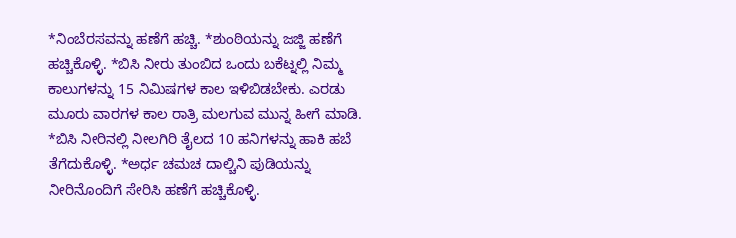*ನಿಂಬೆರಸವನ್ನು ಹಣೆಗೆ ಹಚ್ಚಿ. *ಶುಂಠಿಯನ್ನು ಜಜ್ಜಿ ಹಣೆಗೆ ಹಚ್ಚಿಕೊಳ್ಳಿ. *ಬಿಸಿ ನೀರು ತುಂಬಿದ ಒಂದು ಬಕೆಟ್ನಲ್ಲಿ ನಿಮ್ಮ ಕಾಲುಗಳನ್ನು 15 ನಿಮಿಷಗಳ ಕಾಲ ಇಳಿಬಿಡಬೇಕು. ಎರಡು ಮೂರು ವಾರಗಳ ಕಾಲ ರಾತ್ರಿ ಮಲಗುವ ಮುನ್ನ ಹೀಗೆ ಮಾಡಿ. *ಬಿಸಿ ನೀರಿನಲ್ಲಿ ನೀಲಗಿರಿ ತೈಲದ 10 ಹನಿಗಳನ್ನು ಹಾಕಿ ಹಬೆ ತೆಗೆದುಕೊಳ್ಳಿ. *ಅರ್ಧ ಚಮಚ ದಾಲ್ಚಿನಿ ಪುಡಿಯನ್ನು ನೀರಿನೊಂದಿಗೆ ಸೇರಿಸಿ ಹಣೆಗೆ ಹಚ್ಚಿಕೊಳ್ಳಿ.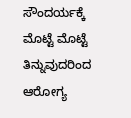ಸೌಂದರ್ಯಕ್ಕೆ ಮೊಟ್ಟೆ ಮೊಟ್ಟೆ ತಿನ್ನುವುದರಿಂದ ಆರೋಗ್ಯ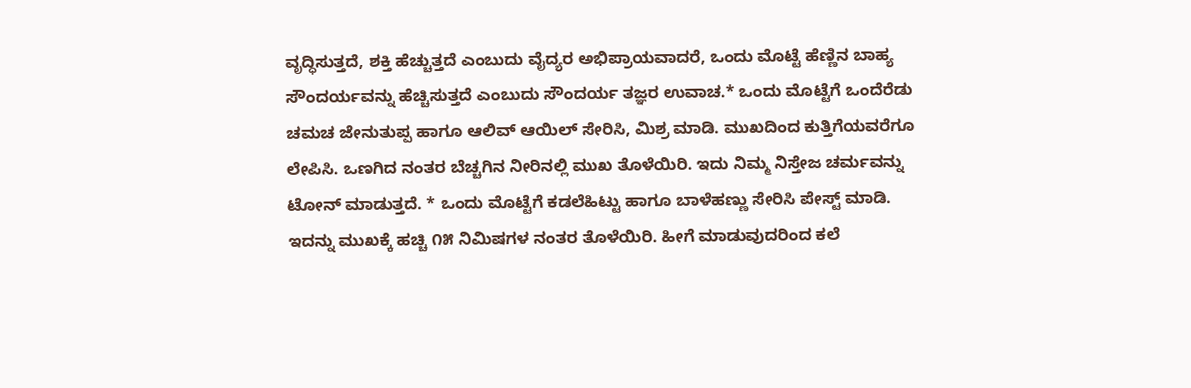ವೃದ್ಧಿಸುತ್ತದೆ, ಶಕ್ತಿ ಹೆಚ್ಚುತ್ತದೆ ಎಂಬುದು ವೈದ್ಯರ ಅಭಿಪ್ರಾಯವಾದರೆ, ಒಂದು ಮೊಟ್ಟೆ ಹೆಣ್ಣಿನ ಬಾಹ್ಯ ಸೌಂದರ್ಯವನ್ನು ಹೆಚ್ಚಿಸುತ್ತದೆ ಎಂಬುದು ಸೌಂದರ್ಯ ತಜ್ಞರ ಉವಾಚ.* ಒಂದು ಮೊಟ್ಟೆಗೆ ಒಂದೆರೆಡು ಚಮಚ ಜೇನುತುಪ್ಪ ಹಾಗೂ ಆಲಿವ್ ಆಯಿಲ್ ಸೇರಿಸಿ, ಮಿಶ್ರ ಮಾಡಿ. ಮುಖದಿಂದ ಕುತ್ತಿಗೆಯವರೆಗೂ ಲೇಪಿಸಿ. ಒಣಗಿದ ನಂತರ ಬೆಚ್ಚಗಿನ ನೀರಿನಲ್ಲಿ ಮುಖ ತೊಳೆಯಿರಿ. ಇದು ನಿಮ್ಮ ನಿಸ್ತೇಜ ಚರ್ಮವನ್ನು ಟೋನ್ ಮಾಡುತ್ತದೆ. * ಒಂದು ಮೊಟ್ಟೆಗೆ ಕಡಲೆಹಿಟ್ಟು ಹಾಗೂ ಬಾಳೆಹಣ್ಣು ಸೇರಿಸಿ ಪೇಸ್ಟ್ ಮಾಡಿ. ಇದನ್ನು ಮುಖಕ್ಕೆ ಹಚ್ಚಿ ೧೫ ನಿಮಿಷಗಳ ನಂತರ ತೊಳೆಯಿರಿ. ಹೀಗೆ ಮಾಡುವುದರಿಂದ ಕಲೆ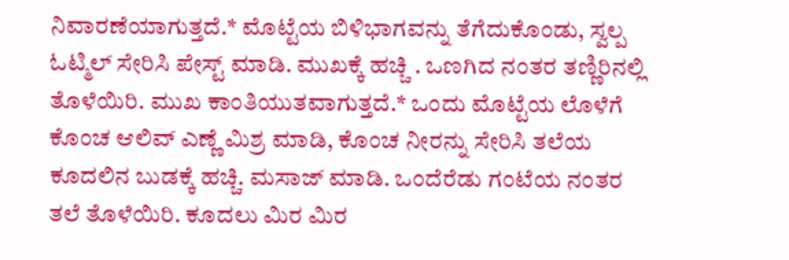ನಿವಾರಣೆಯಾಗುತ್ತದೆ.* ಮೊಟ್ಟೆಯ ಬಿಳಿಭಾಗವನ್ನು ತೆಗೆದುಕೊಂಡು, ಸ್ವಲ್ಪ ಓಟ್ಮಿಲ್ ಸೇರಿಸಿ ಪೇಸ್ಟ್ ಮಾಡಿ. ಮುಖಕ್ಕೆ ಹಚ್ಚಿ . ಒಣಗಿದ ನಂತರ ತಣ್ಣಿರಿನಲ್ಲಿ ತೊಳೆಯಿರಿ. ಮುಖ ಕಾಂತಿಯುತವಾಗುತ್ತದೆ.* ಒಂದು ಮೊಟ್ಟೆಯ ಲೊಳೆಗೆ ಕೊಂಚ ಆಲಿವ್ ಎಣ್ಣೆ ಮಿಶ್ರ ಮಾಡಿ, ಕೊಂಚ ನೀರನ್ನು ಸೇರಿಸಿ ತಲೆಯ ಕೂದಲಿನ ಬುಡಕ್ಕೆ ಹಚ್ಚಿ. ಮಸಾಜ್ ಮಾಡಿ. ಒಂದೆರೆಡು ಗಂಟೆಯ ನಂತರ ತಲೆ ತೊಳೆಯಿರಿ. ಕೂದಲು ಮಿರ ಮಿರ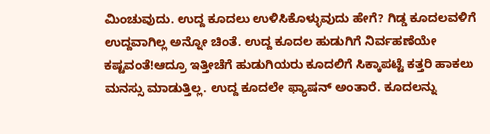ಮಿಂಚುವುದು. ಉದ್ದ ಕೂದಲು ಉಳಿಸಿಕೊಳ್ಳುವುದು ಹೇಗೆ? ಗಿಡ್ಡ ಕೂದಲವಳಿಗೆ ಉದ್ದವಾಗಿಲ್ಲ ಅನ್ನೋ ಚಿಂತೆ. ಉದ್ದ ಕೂದಲ ಹುಡುಗಿಗೆ ನಿರ್ವಹಣೆಯೇ ಕಷ್ಟವಂತೆ!ಆದ್ರೂ ಇತ್ತೀಚೆಗೆ ಹುಡುಗಿಯರು ಕೂದಲಿಗೆ ಸಿಕ್ಕಾಪಟ್ಟೆ ಕತ್ತರಿ ಹಾಕಲು ಮನಸ್ಸು ಮಾಡುತ್ತಿಲ್ಲ. ಉದ್ದ ಕೂದಲೇ ಫ್ಯಾಷನ್ ಅಂತಾರೆ. ಕೂದಲನ್ನು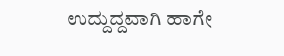ಉದ್ದುದ್ದವಾಗಿ ಹಾಗೇ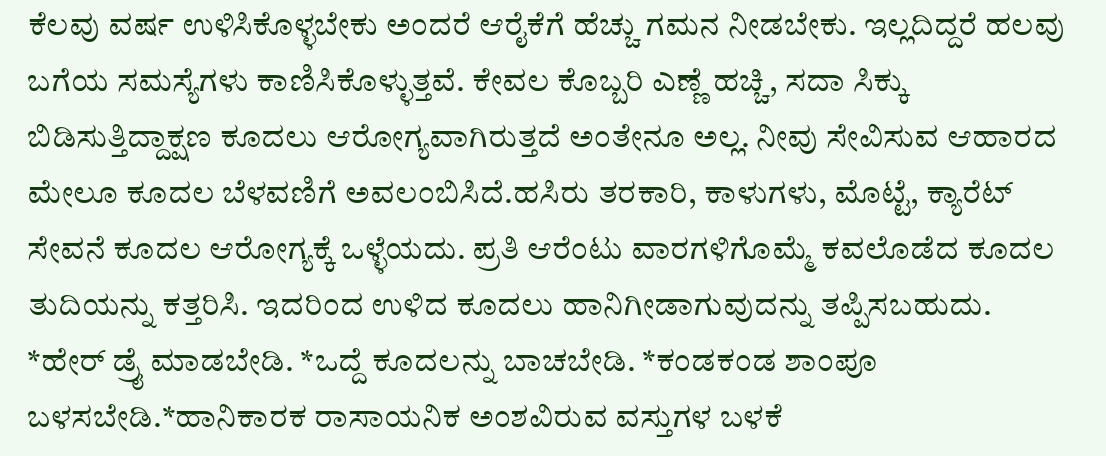ಕೆಲವು ವರ್ಷ ಉಳಿಸಿಕೊಳ್ಳಬೇಕು ಅಂದರೆ ಆರೈಕೆಗೆ ಹೆಚ್ಚು ಗಮನ ನೀಡಬೇಕು. ಇಲ್ಲದಿದ್ದರೆ ಹಲವು ಬಗೆಯ ಸಮಸ್ಯೆಗಳು ಕಾಣಿಸಿಕೊಳ್ಳುತ್ತವೆ. ಕೇವಲ ಕೊಬ್ಬರಿ ಎಣ್ಣೆ ಹಚ್ಚಿ, ಸದಾ ಸಿಕ್ಕು ಬಿಡಿಸುತ್ತಿದ್ದಾಕ್ಷಣ ಕೂದಲು ಆರೋಗ್ಯವಾಗಿರುತ್ತದೆ ಅಂತೇನೂ ಅಲ್ಲ. ನೀವು ಸೇವಿಸುವ ಆಹಾರದ ಮೇಲೂ ಕೂದಲ ಬೆಳವಣಿಗೆ ಅವಲಂಬಿಸಿದೆ.ಹಸಿರು ತರಕಾರಿ, ಕಾಳುಗಳು, ಮೊಟ್ಟೆ, ಕ್ಯಾರೆಟ್ ಸೇವನೆ ಕೂದಲ ಆರೋಗ್ಯಕ್ಕೆ ಒಳ್ಳೆಯದು. ಪ್ರತಿ ಆರೆಂಟು ವಾರಗಳಿಗೊಮ್ಮೆ ಕವಲೊಡೆದ ಕೂದಲ ತುದಿಯನ್ನು ಕತ್ತರಿಸಿ. ಇದರಿಂದ ಉಳಿದ ಕೂದಲು ಹಾನಿಗೀಡಾಗುವುದನ್ನು ತಪ್ಪಿಸಬಹುದು. *ಹೇರ್ ಡ್ರೈ ಮಾಡಬೇಡಿ. *ಒದ್ದೆ ಕೂದಲನ್ನು ಬಾಚಬೇಡಿ. *ಕಂಡಕಂಡ ಶಾಂಪೂ ಬಳಸಬೇಡಿ.*ಹಾನಿಕಾರಕ ರಾಸಾಯನಿಕ ಅಂಶವಿರುವ ವಸ್ತುಗಳ ಬಳಕೆ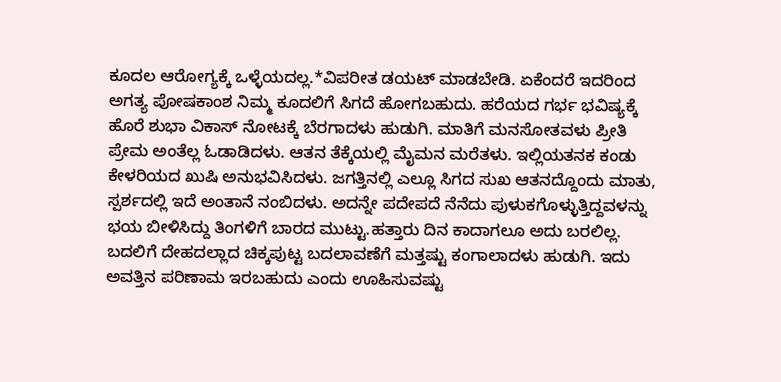ಕೂದಲ ಆರೋಗ್ಯಕ್ಕೆ ಒಳ್ಳೆಯದಲ್ಲ.*ವಿಪರೀತ ಡಯಟ್ ಮಾಡಬೇಡಿ. ಏಕೆಂದರೆ ಇದರಿಂದ ಅಗತ್ಯ ಪೋಷಕಾಂಶ ನಿಮ್ಮ ಕೂದಲಿಗೆ ಸಿಗದೆ ಹೋಗಬಹುದು. ಹರೆಯದ ಗರ್ಭ ಭವಿಷ್ಯಕ್ಕೆ ಹೊರೆ ಶುಭಾ ವಿಕಾಸ್ ನೋಟಕ್ಕೆ ಬೆರಗಾದಳು ಹುಡುಗಿ. ಮಾತಿಗೆ ಮನಸೋತವಳು ಪ್ರೀತಿ ಪ್ರೇಮ ಅಂತೆಲ್ಲ ಓಡಾಡಿದಳು. ಆತನ ತೆಕ್ಕೆಯಲ್ಲಿ ಮೈಮನ ಮರೆತಳು. ಇಲ್ಲಿಯತನಕ ಕಂಡು ಕೇಳರಿಯದ ಖುಷಿ ಅನುಭವಿಸಿದಳು. ಜಗತ್ತಿನಲ್ಲಿ ಎಲ್ಲೂ ಸಿಗದ ಸುಖ ಆತನದ್ದೊಂದು ಮಾತು, ಸ್ಪರ್ಶದಲ್ಲಿ ಇದೆ ಅಂತಾನೆ ನಂಬಿದಳು. ಅದನ್ನೇ ಪದೇಪದೆ ನೆನೆದು ಪುಳುಕಗೊಳ್ಳುತ್ತಿದ್ದವಳನ್ನು ಭಯ ಬೀಳಿಸಿದ್ದು ತಿಂಗಳಿಗೆ ಬಾರದ ಮುಟ್ಟು.ಹತ್ತಾರು ದಿನ ಕಾದಾಗಲೂ ಅದು ಬರಲಿಲ್ಲ. ಬದಲಿಗೆ ದೇಹದಲ್ಲಾದ ಚಿಕ್ಕಪುಟ್ಟ ಬದಲಾವಣೆಗೆ ಮತ್ತಷ್ಟು ಕಂಗಾಲಾದಳು ಹುಡುಗಿ. ಇದು ಅವತ್ತಿನ ಪರಿಣಾಮ ಇರಬಹುದು ಎಂದು ಊಹಿಸುವಷ್ಟು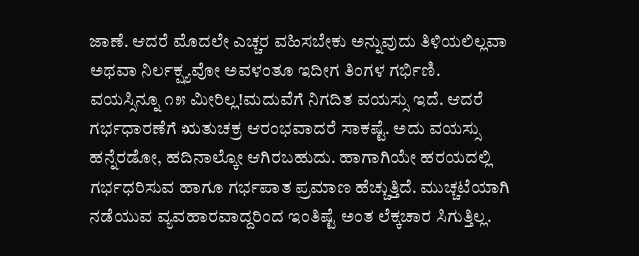ಜಾಣೆ. ಆದರೆ ಮೊದಲೇ ಎಚ್ಚರ ವಹಿಸಬೇಕು ಅನ್ನುವುದು ತಿಳಿಯಲಿಲ್ಲವಾ ಅಥವಾ ನಿರ್ಲಕ್ಷ್ಯವೋ ಅವಳಂತೂ ಇದೀಗ ತಿಂಗಳ ಗರ್ಭಿಣಿ. ವಯಸ್ಸಿನ್ನೂ ೧೫ ಮೀರಿಲ್ಲ!ಮದುವೆಗೆ ನಿಗದಿತ ವಯಸ್ಸು ಇದೆ. ಆದರೆ ಗರ್ಭಧಾರಣೆಗೆ ಋತುಚಕ್ರ ಆರಂಭವಾದರೆ ಸಾಕಷ್ಟೆ. ಅದು ವಯಸ್ಸು ಹನ್ನೆರಡೋ, ಹದಿನಾಲ್ಕೋ ಆಗಿರಬಹುದು. ಹಾಗಾಗಿಯೇ ಹರಯದಲ್ಲಿ ಗರ್ಭಧರಿಸುವ ಹಾಗೂ ಗರ್ಭಪಾತ ಪ್ರಮಾಣ ಹೆಚ್ಚುತ್ತಿದೆ. ಮುಚ್ಚಟೆಯಾಗಿ ನಡೆಯುವ ವ್ಯವಹಾರವಾದ್ದರಿಂದ ಇಂತಿಷ್ಟೆ ಅಂತ ಲೆಕ್ಕಚಾರ ಸಿಗುತ್ತಿಲ್ಲ.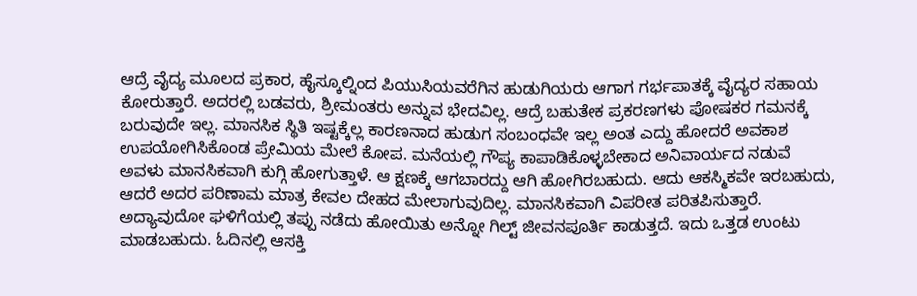ಆದ್ರೆ ವೈದ್ಯ ಮೂಲದ ಪ್ರಕಾರ, ಹೈಸ್ಕೂಲ್ನಿಂದ ಪಿಯುಸಿಯವರೆಗಿನ ಹುಡುಗಿಯರು ಆಗಾಗ ಗರ್ಭಪಾತಕ್ಕೆ ವೈದ್ಯರ ಸಹಾಯ ಕೋರುತ್ತಾರೆ. ಅದರಲ್ಲಿ ಬಡವರು, ಶ್ರೀಮಂತರು ಅನ್ನುವ ಭೇದವಿಲ್ಲ. ಆದ್ರೆ ಬಹುತೇಕ ಪ್ರಕರಣಗಳು ಪೋಷಕರ ಗಮನಕ್ಕೆ ಬರುವುದೇ ಇಲ್ಲ. ಮಾನಸಿಕ ಸ್ಥಿತಿ ಇಷ್ಟಕ್ಕೆಲ್ಲ ಕಾರಣನಾದ ಹುಡುಗ ಸಂಬಂಧವೇ ಇಲ್ಲ ಅಂತ ಎದ್ದು ಹೋದರೆ ಅವಕಾಶ ಉಪಯೋಗಿಸಿಕೊಂಡ ಪ್ರೇಮಿಯ ಮೇಲೆ ಕೋಪ. ಮನೆಯಲ್ಲಿ ಗೌಪ್ಯ ಕಾಪಾಡಿಕೊಳ್ಳಬೇಕಾದ ಅನಿವಾರ್ಯದ ನಡುವೆ ಅವಳು ಮಾನಸಿಕವಾಗಿ ಕುಗ್ಗಿ ಹೋಗುತ್ತಾಳೆ. ಆ ಕ್ಷಣಕ್ಕೆ ಆಗಬಾರದ್ದು ಆಗಿ ಹೋಗಿರಬಹುದು. ಆದು ಆಕಸ್ಮಿಕವೇ ಇರಬಹುದು, ಆದರೆ ಅದರ ಪರಿಣಾಮ ಮಾತ್ರ ಕೇವಲ ದೇಹದ ಮೇಲಾಗುವುದಿಲ್ಲ. ಮಾನಸಿಕವಾಗಿ ವಿಪರೀತ ಪರಿತಪಿಸುತ್ತಾರೆ. ಅದ್ಯಾವುದೋ ಘಳಿಗೆಯಲ್ಲಿ ತಪ್ಪು ನಡೆದು ಹೋಯಿತು ಅನ್ನೋ ಗಿಲ್ಟ್ ಜೀವನಪೂರ್ತಿ ಕಾಡುತ್ತದೆ. ಇದು ಒತ್ತಡ ಉಂಟು ಮಾಡಬಹುದು. ಓದಿನಲ್ಲಿ ಆಸಕ್ತಿ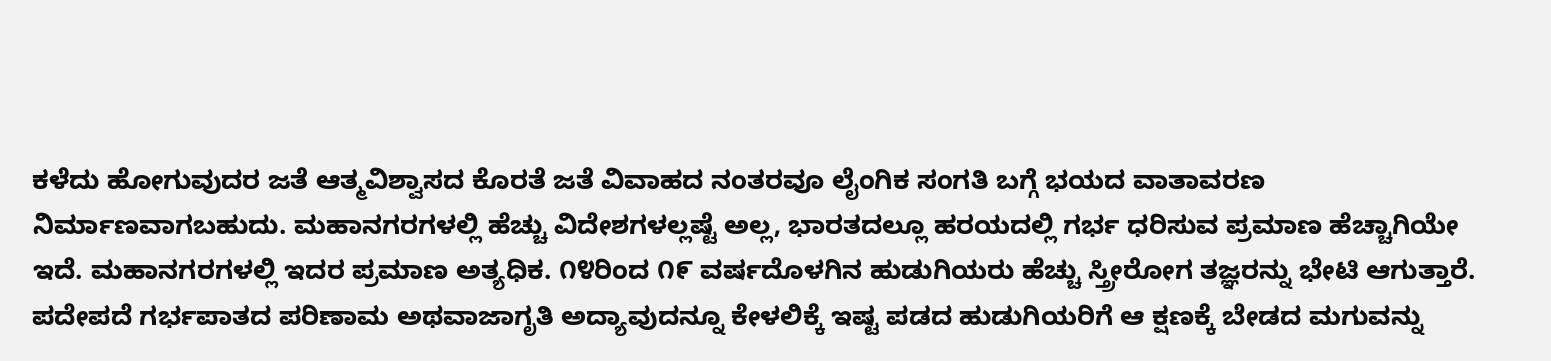ಕಳೆದು ಹೋಗುವುದರ ಜತೆ ಆತ್ಮವಿಶ್ವಾಸದ ಕೊರತೆ ಜತೆ ವಿವಾಹದ ನಂತರವೂ ಲೈಂಗಿಕ ಸಂಗತಿ ಬಗ್ಗೆ ಭಯದ ವಾತಾವರಣ ನಿರ್ಮಾಣವಾಗಬಹುದು. ಮಹಾನಗರಗಳಲ್ಲಿ ಹೆಚ್ಚು ವಿದೇಶಗಳಲ್ಲಷ್ಟೆ ಅಲ್ಲ, ಭಾರತದಲ್ಲೂ ಹರಯದಲ್ಲಿ ಗರ್ಭ ಧರಿಸುವ ಪ್ರಮಾಣ ಹೆಚ್ಚಾಗಿಯೇ ಇದೆ. ಮಹಾನಗರಗಳಲ್ಲಿ ಇದರ ಪ್ರಮಾಣ ಅತ್ಯಧಿಕ. ೧೪ರಿಂದ ೧೯ ವರ್ಷದೊಳಗಿನ ಹುಡುಗಿಯರು ಹೆಚ್ಚು ಸ್ತ್ರೀರೋಗ ತಜ್ಞರನ್ನು ಭೇಟಿ ಆಗುತ್ತಾರೆ. ಪದೇಪದೆ ಗರ್ಭಪಾತದ ಪರಿಣಾಮ ಅಥವಾಜಾಗೃತಿ ಅದ್ಯಾವುದನ್ನೂ ಕೇಳಲಿಕ್ಕೆ ಇಷ್ಟ ಪಡದ ಹುಡುಗಿಯರಿಗೆ ಆ ಕ್ಷಣಕ್ಕೆ ಬೇಡದ ಮಗುವನ್ನು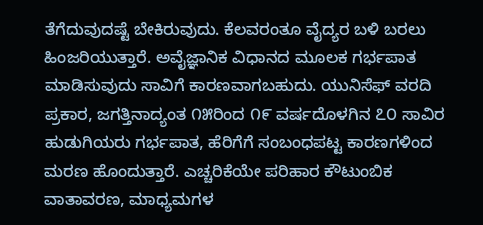ತೆಗೆದುವುದಷ್ಟೆ ಬೇಕಿರುವುದು. ಕೆಲವರಂತೂ ವೈದ್ಯರ ಬಳಿ ಬರಲು ಹಿಂಜರಿಯುತ್ತಾರೆ. ಅವೈಜ್ಞಾನಿಕ ವಿಧಾನದ ಮೂಲಕ ಗರ್ಭಪಾತ ಮಾಡಿಸುವುದು ಸಾವಿಗೆ ಕಾರಣವಾಗಬಹುದು. ಯುನಿಸೆಫ್ ವರದಿ ಪ್ರಕಾರ, ಜಗತ್ತಿನಾದ್ಯಂತ ೧೫ರಿಂದ ೧೯ ವರ್ಷದೊಳಗಿನ ೭೦ ಸಾವಿರ ಹುಡುಗಿಯರು ಗರ್ಭಪಾತ, ಹೆರಿಗೆಗೆ ಸಂಬಂಧಪಟ್ಟ ಕಾರಣಗಳಿಂದ ಮರಣ ಹೊಂದುತ್ತಾರೆ. ಎಚ್ಚರಿಕೆಯೇ ಪರಿಹಾರ ಕೌಟುಂಬಿಕ ವಾತಾವರಣ, ಮಾಧ್ಯಮಗಳ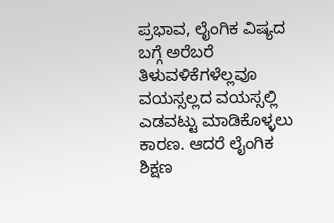ಪ್ರಭಾವ, ಲೈಂಗಿಕ ವಿಷ್ಯದ ಬಗ್ಗೆ ಅರೆಬರೆ ತಿಳುವಳಿಕೆಗಳೆಲ್ಲವೂ ವಯಸ್ಸಲ್ಲದ ವಯಸ್ಸಲ್ಲಿ ಎಡವಟ್ಟು ಮಾಡಿಕೊಳ್ಳಲು ಕಾರಣ. ಆದರೆ ಲೈಂಗಿಕ ಶಿಕ್ಷಣ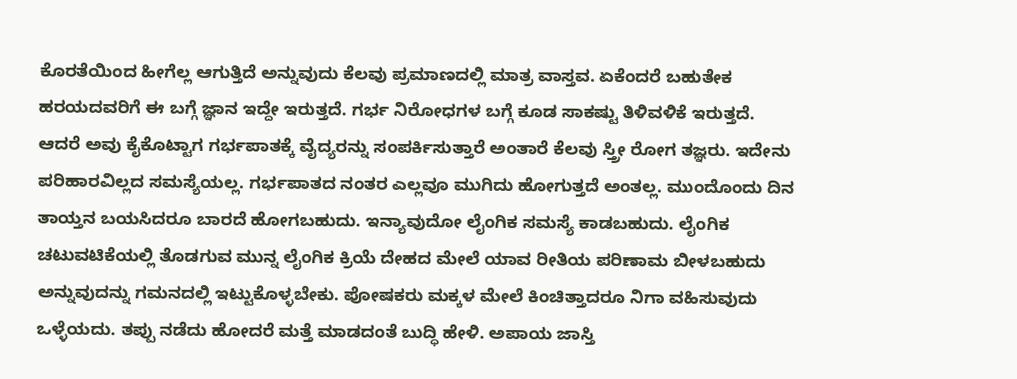ಕೊರತೆಯಿಂದ ಹೀಗೆಲ್ಲ ಆಗುತ್ತಿದೆ ಅನ್ನುವುದು ಕೆಲವು ಪ್ರಮಾಣದಲ್ಲಿ ಮಾತ್ರ ವಾಸ್ತವ. ಏಕೆಂದರೆ ಬಹುತೇಕ ಹರಯದವರಿಗೆ ಈ ಬಗ್ಗೆ ಜ್ಞಾನ ಇದ್ದೇ ಇರುತ್ತದೆ. ಗರ್ಭ ನಿರೋಧಗಳ ಬಗ್ಗೆ ಕೂಡ ಸಾಕಷ್ಟು ತಿಳಿವಳಿಕೆ ಇರುತ್ತದೆ. ಆದರೆ ಅವು ಕೈಕೊಟ್ಟಾಗ ಗರ್ಭಪಾತಕ್ಕೆ ವೈದ್ಯರನ್ನು ಸಂಪರ್ಕಿಸುತ್ತಾರೆ ಅಂತಾರೆ ಕೆಲವು ಸ್ತ್ರೀ ರೋಗ ತಜ್ಞರು. ಇದೇನು ಪರಿಹಾರವಿಲ್ಲದ ಸಮಸ್ಯೆಯಲ್ಲ. ಗರ್ಭಪಾತದ ನಂತರ ಎಲ್ಲವೂ ಮುಗಿದು ಹೋಗುತ್ತದೆ ಅಂತಲ್ಲ. ಮುಂದೊಂದು ದಿನ ತಾಯ್ತನ ಬಯಸಿದರೂ ಬಾರದೆ ಹೋಗಬಹುದು. ಇನ್ಯಾವುದೋ ಲೈಂಗಿಕ ಸಮಸ್ಯೆ ಕಾಡಬಹುದು. ಲೈಂಗಿಕ ಚಟುವಟಿಕೆಯಲ್ಲಿ ತೊಡಗುವ ಮುನ್ನ ಲೈಂಗಿಕ ಕ್ರಿಯೆ ದೇಹದ ಮೇಲೆ ಯಾವ ರೀತಿಯ ಪರಿಣಾಮ ಬೀಳಬಹುದು ಅನ್ನುವುದನ್ನು ಗಮನದಲ್ಲಿ ಇಟ್ಟುಕೊಳ್ಳಬೇಕು. ಪೋಷಕರು ಮಕ್ಕಳ ಮೇಲೆ ಕಿಂಚಿತ್ತಾದರೂ ನಿಗಾ ವಹಿಸುವುದು ಒಳ್ಳೆಯದು. ತಪ್ಪು ನಡೆದು ಹೋದರೆ ಮತ್ತೆ ಮಾಡದಂತೆ ಬುದ್ಧಿ ಹೇಳಿ. ಅಪಾಯ ಜಾಸ್ತಿ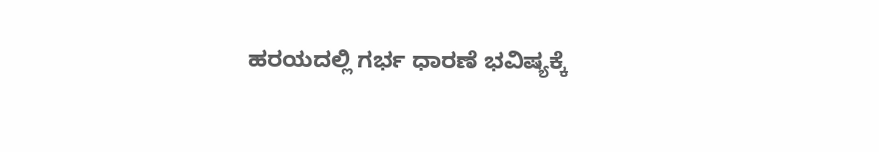ಹರಯದಲ್ಲಿ ಗರ್ಭ ಧಾರಣೆ ಭವಿಷ್ಯಕ್ಕೆ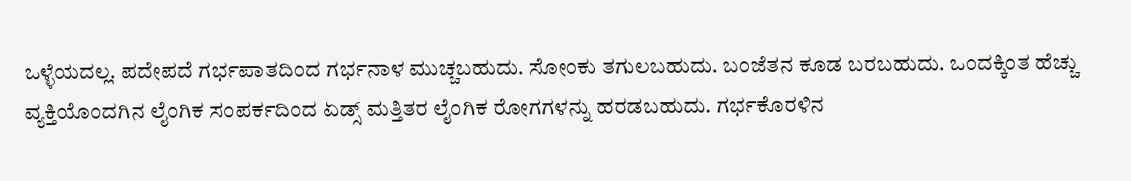ಒಳ್ಳೆಯದಲ್ಲ. ಪದೇಪದೆ ಗರ್ಭಪಾತದಿಂದ ಗರ್ಭನಾಳ ಮುಚ್ಚಬಹುದು. ಸೋಂಕು ತಗುಲಬಹುದು. ಬಂಜೆತನ ಕೂಡ ಬರಬಹುದು. ಒಂದಕ್ಕಿಂತ ಹೆಚ್ಚು ವ್ಯಕ್ತಿಯೊಂದಗಿನ ಲೈಂಗಿಕ ಸಂಪರ್ಕದಿಂದ ಏಡ್ಸ್ ಮತ್ತಿತರ ಲೈಂಗಿಕ ರೋಗಗಳನ್ನು ಹರಡಬಹುದು. ಗರ್ಭಕೊರಳಿನ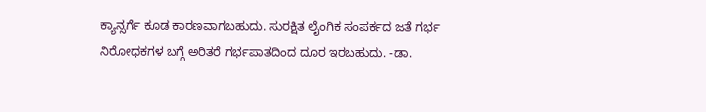ಕ್ಯಾನ್ಸರ್ಗೆ ಕೂಡ ಕಾರಣವಾಗಬಹುದು. ಸುರಕ್ಷಿತ ಲೈಂಗಿಕ ಸಂಪರ್ಕದ ಜತೆ ಗರ್ಭ ನಿರೋಧಕಗಳ ಬಗ್ಗೆ ಅರಿತರೆ ಗರ್ಭಪಾತದಿಂದ ದೂರ ಇರಬಹುದು. -ಡಾ.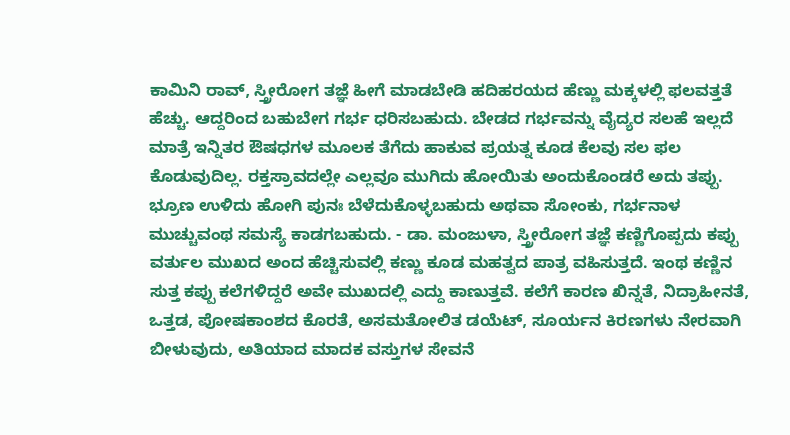ಕಾಮಿನಿ ರಾವ್, ಸ್ತ್ರೀರೋಗ ತಜ್ಞೆ ಹೀಗೆ ಮಾಡಬೇಡಿ ಹದಿಹರಯದ ಹೆಣ್ಣು ಮಕ್ಕಳಲ್ಲಿ ಫಲವತ್ತತೆ ಹೆಚ್ಚು. ಆದ್ದರಿಂದ ಬಹುಬೇಗ ಗರ್ಭ ಧರಿಸಬಹುದು. ಬೇಡದ ಗರ್ಭವನ್ನು ವೈದ್ಯರ ಸಲಹೆ ಇಲ್ಲದೆ ಮಾತ್ರೆ ಇನ್ನಿತರ ಔಷಧಗಳ ಮೂಲಕ ತೆಗೆದು ಹಾಕುವ ಪ್ರಯತ್ನ ಕೂಡ ಕೆಲವು ಸಲ ಫಲ ಕೊಡುವುದಿಲ್ಲ. ರಕ್ತಸ್ರಾವದಲ್ಲೇ ಎಲ್ಲವೂ ಮುಗಿದು ಹೋಯಿತು ಅಂದುಕೊಂಡರೆ ಅದು ತಪ್ಪು. ಭ್ರೂಣ ಉಳಿದು ಹೋಗಿ ಪುನಃ ಬೆಳೆದುಕೊಳ್ಳಬಹುದು ಅಥವಾ ಸೋಂಕು, ಗರ್ಭನಾಳ ಮುಚ್ಚುವಂಥ ಸಮಸ್ಯೆ ಕಾಡಗಬಹುದು. - ಡಾ. ಮಂಜುಳಾ, ಸ್ತ್ರೀರೋಗ ತಜ್ಞೆ ಕಣ್ಣಿಗೊಪ್ಪದು ಕಪ್ಪು ವರ್ತುಲ ಮುಖದ ಅಂದ ಹೆಚ್ಚಿಸುವಲ್ಲಿ ಕಣ್ಣು ಕೂಡ ಮಹತ್ವದ ಪಾತ್ರ ವಹಿಸುತ್ತದೆ. ಇಂಥ ಕಣ್ಣಿನ ಸುತ್ತ ಕಪ್ಪು ಕಲೆಗಳಿದ್ದರೆ ಅವೇ ಮುಖದಲ್ಲಿ ಎದ್ದು ಕಾಣುತ್ತವೆ. ಕಲೆಗೆ ಕಾರಣ ಖಿನ್ನತೆ, ನಿದ್ರಾಹೀನತೆ, ಒತ್ತಡ, ಪೋಷಕಾಂಶದ ಕೊರತೆ, ಅಸಮತೋಲಿತ ಡಯೆಟ್, ಸೂರ್ಯನ ಕಿರಣಗಳು ನೇರವಾಗಿ ಬೀಳುವುದು, ಅತಿಯಾದ ಮಾದಕ ವಸ್ತುಗಳ ಸೇವನೆ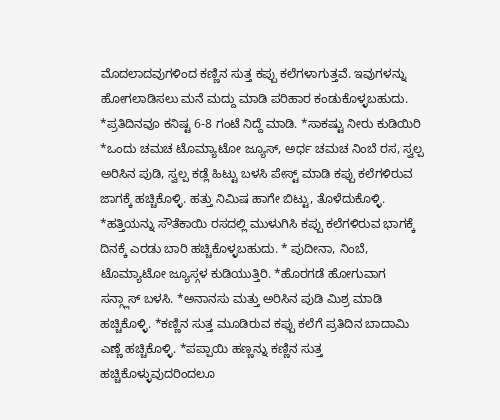ಮೊದಲಾದವುಗಳಿಂದ ಕಣ್ಣಿನ ಸುತ್ತ ಕಪ್ಪು ಕಲೆಗಳಾಗುತ್ತವೆ. ಇವುಗಳನ್ನು ಹೋಗಲಾಡಿಸಲು ಮನೆ ಮದ್ದು ಮಾಡಿ ಪರಿಹಾರ ಕಂಡುಕೊಳ್ಳಬಹುದು. *ಪ್ರತಿದಿನವೂ ಕನಿಷ್ಟ 6-8 ಗಂಟೆ ನಿದ್ದೆ ಮಾಡಿ. *ಸಾಕಷ್ಟು ನೀರು ಕುಡಿಯಿರಿ *ಒಂದು ಚಮಚ ಟೊಮ್ಯಾಟೋ ಜ್ಯೂಸ್, ಅರ್ಧ ಚಮಚ ನಿಂಬೆ ರಸ, ಸ್ವಲ್ಪ ಅರಿಸಿನ ಪುಡಿ, ಸ್ವಲ್ಪ ಕಡ್ಲೆ ಹಿಟ್ಟು ಬಳಸಿ ಪೇಸ್ಟ್ ಮಾಡಿ ಕಪ್ಪು ಕಲೆಗಳಿರುವ ಜಾಗಕ್ಕೆ ಹಚ್ಚಿಕೊಳ್ಳಿ. ಹತ್ತು ನಿಮಿಷ ಹಾಗೇ ಬಿಟ್ಟು, ತೊಳೆದುಕೊಳ್ಳಿ. *ಹತ್ತಿಯನ್ನು ಸೌತೆಕಾಯಿ ರಸದಲ್ಲಿ ಮುಳುಗಿಸಿ ಕಪ್ಪು ಕಲೆಗಳಿರುವ ಭಾಗಕ್ಕೆ ದಿನಕ್ಕೆ ಎರಡು ಬಾರಿ ಹಚ್ಚಿಕೊಳ್ಳಬಹುದು. * ಪುದೀನಾ, ನಿಂಬೆ, ಟೊಮ್ಯಾಟೋ ಜ್ಯೂಸ್ಗಳ ಕುಡಿಯುತ್ತಿರಿ. *ಹೊರಗಡೆ ಹೋಗುವಾಗ ಸನ್ಗ್ಲಾಸ್ ಬಳಸಿ. *ಅನಾನಸು ಮತ್ತು ಅರಿಸಿನ ಪುಡಿ ಮಿಶ್ರ ಮಾಡಿ ಹಚ್ಚಿಕೊಳ್ಳಿ. *ಕಣ್ಣಿನ ಸುತ್ತ ಮೂಡಿರುವ ಕಪ್ಪು ಕಲೆಗೆ ಪ್ರತಿದಿನ ಬಾದಾಮಿ ಎಣ್ಣೆ ಹಚ್ಚಿಕೊಳ್ಳಿ. *ಪಪ್ಪಾಯಿ ಹಣ್ಣನ್ನು ಕಣ್ಣಿನ ಸುತ್ತ ಹಚ್ಚಿಕೊಳ್ಳುವುದರಿಂದಲೂ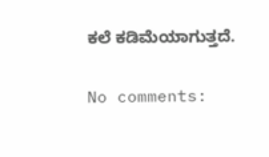ಕಲೆ ಕಡಿಮೆಯಾಗುತ್ತದೆ.

No comments: